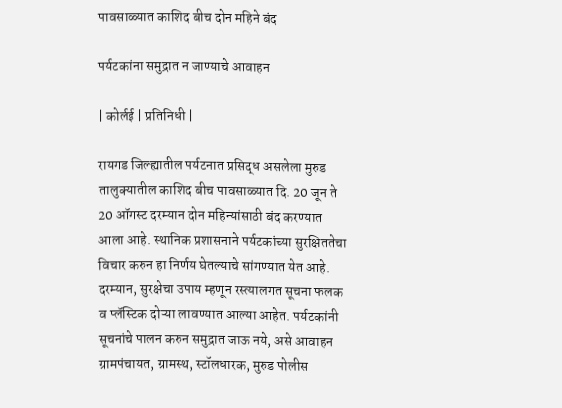पावसाळ्यात काशिद बीच दोन महिने बंद

पर्यटकांना समुद्रात न जाण्याचे आवाहन

| कोर्लई | प्रतिनिधी |

रायगड जिल्ह्यातील पर्यटनात प्रसिद्ध असलेला मुरुड तालुक्यातील काशिद बीच पावसाळ्यात दि. 20 जून ते 20 ऑगस्ट दरम्यान दोन महिन्यांसाठी बंद करण्यात आला आहे. स्थानिक प्रशासनाने पर्यटकांच्या सुरक्षिततेचा विचार करुन हा निर्णय घेतल्याचे सांगण्यात येत आहे. दरम्यान, सुरक्षेचा उपाय म्हणून रस्त्यालगत सूचना फलक व प्लॅस्टिक दोऱ्या लावण्यात आल्या आहेत. पर्यटकांनी सूचनांचे पालन करुन समुद्रात जाऊ नये, असे आवाहन ग्रामपंचायत, ग्रामस्थ, स्टॉलधारक, मुरुड पोलीस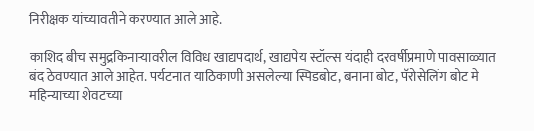निरीक्षक यांच्यावतीने करण्यात आले आहे.

काशिद बीच समुद्रकिनाऱ्यावरील विविध खाद्यपदार्थ, खाद्यपेय स्टॉल्स यंदाही दरवर्षीप्रमाणे पावसाळ्यात बंद ठेवण्यात आले आहेत. पर्यटनात याठिकाणी असलेल्या स्पिडबोट, बनाना बोट, पॅरोसेलिंग बोट मे महिन्याच्या शेवटच्या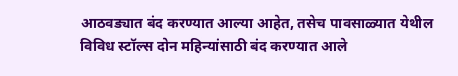आठवड्यात बंद करण्यात आल्या आहेत, तसेच पावसाळ्यात येथील विविध स्टॉल्स दोन महिन्यांसाठी बंद करण्यात आले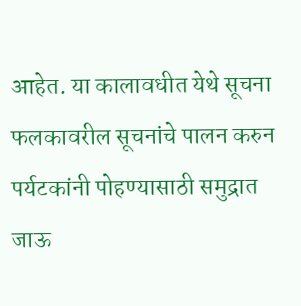आहेत. या कालावधीत येथे सूचना फलकावरील सूचनांचे पालन करुन पर्यटकांनी पोहण्यासाठी समुद्रात जाऊ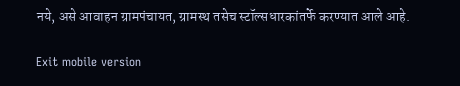नये, असे आवाहन ग्रामपंचायत, ग्रामस्थ तसेच स्टॉल्सधारकांतर्फे करण्यात आले आहे.

Exit mobile version